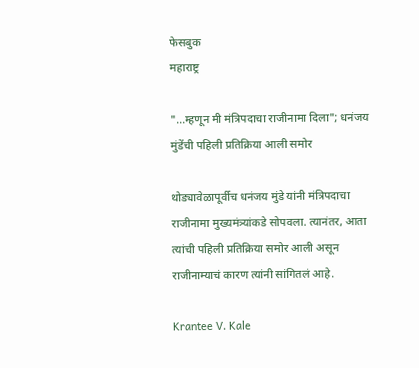फेसबुक
महाराष्ट्र

"...म्हणून मी मंत्रिपदाचा राजीनामा दिला"; धनंजय मुंडेंची पहिली प्रतिक्रिया आली समोर

थोड्यावेळापूर्वीच धनंजय मुंडे यांनी मंत्रिपदाचा राजीनामा मुख्यमंत्र्यांकडे सोपवला. त्यानंतर, आता त्यांची पहिली प्रतिक्रिया समोर आली असून राजीनाम्याचं कारण त्यांनी सांगितलं आहे.

Krantee V. Kale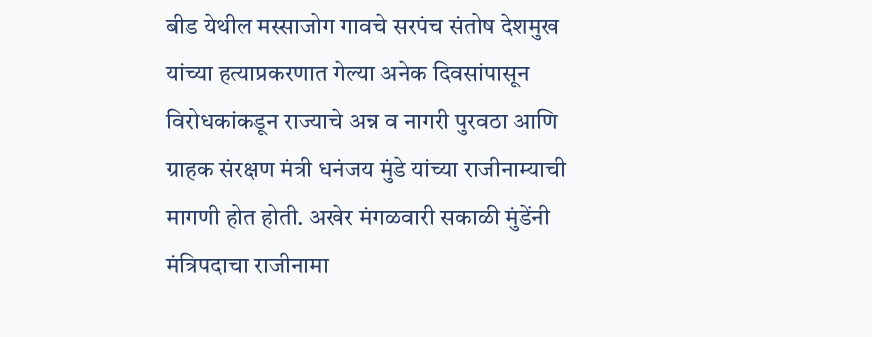बीड येथील मस्साजोग गावचे सरपंच संतोष देशमुख यांच्या हत्याप्रकरणात गेल्या अनेक दिवसांपासून विरोधकांकडून राज्याचे अन्न व नागरी पुरवठा आणि ग्राहक संरक्षण मंत्री धनंजय मुंडे यांच्या राजीनाम्याची मागणी होत होती. अखेर मंगळवारी सकाळी मुंडेंनी मंत्रिपदाचा राजीनामा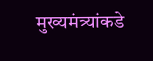मुख्यमंत्र्यांकडे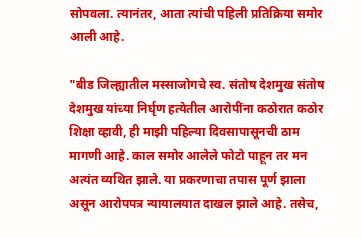सोपवला. त्यानंतर, आता त्यांची पहिली प्रतिक्रिया समोर आली आहे.

"बीड जिल्ह्यातील मस्साजोगचे स्व. संतोष देशमुख संतोष देशमुख यांच्या निर्घृण हत्येतील आरोपींना कठोरात कठोर शिक्षा व्हावी, ही माझी पहिल्या दिवसापासूनची ठाम मागणी आहे. काल समोर आलेले फोटो पाहून तर मन अत्यंत व्यथित झाले. या प्रकरणाचा तपास पूर्ण झाला असून आरोपपत्र न्यायालयात दाखल झाले आहे. तसेच,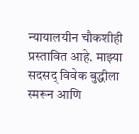न्यायालयीन चौकशीही प्रस्तावित आहे. माझ्या सदसद् विवेक बुद्धीला स्मरून आणि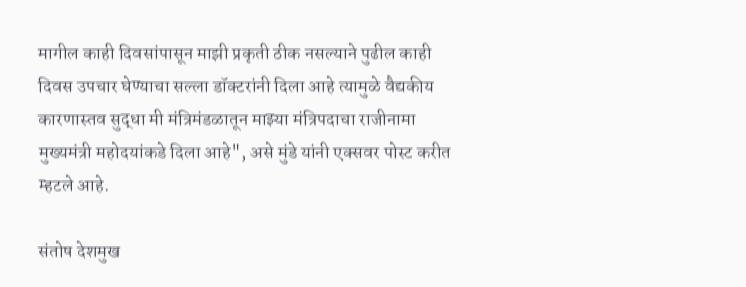मागील काही दिवसांपासून माझी प्रकृती ठीक नसल्याने पुढील काही दिवस उपचार घेण्याचा सल्ला डॉक्टरांनी दिला आहे त्यामुळे वैद्यकीय कारणास्तव सुद्धा मी मंत्रिमंडळातून माझ्या मंत्रिपदाचा राजीनामा मुख्यमंत्री महोदयांकडे दिला आहे", असे मुंडे यांनी एक्सवर पोस्ट करीत म्हटले आहे.

संतोष देशमुख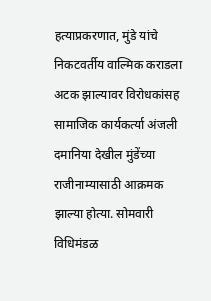हत्याप्रकरणात, मुंडे यांचे निकटवर्तीय वाल्मिक कराडला अटक झाल्यावर विरोधकांसह सामाजिक कार्यकर्त्या अंजली दमानिया देखील मुंडेंच्या राजीनाम्यासाठी आक्रमक झाल्या होत्या. सोमवारी विधिमंडळ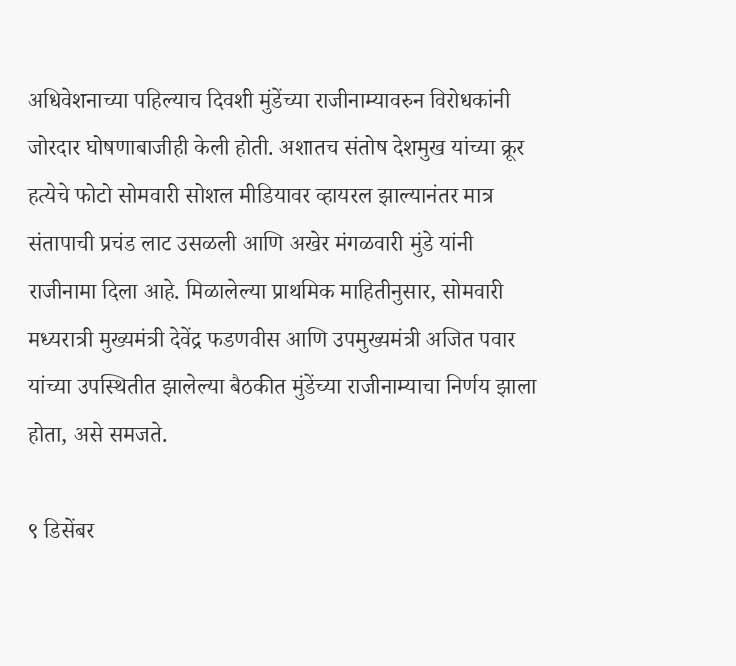अधिवेशनाच्या पहिल्याच दिवशी मुंडेंच्या राजीनाम्यावरुन विरोधकांनी जोरदार घोषणाबाजीही केली होती. अशातच संतोष देशमुख यांच्या क्रूर हत्येचे फोटो सोमवारी सोशल मीडियावर व्हायरल झाल्यानंतर मात्र संतापाची प्रचंड लाट उसळली आणि अखेर मंगळवारी मुंडे यांनी राजीनामा दिला आहे. मिळालेल्या प्राथमिक माहितीनुसार, सोमवारी मध्यरात्री मुख्यमंत्री देवेंद्र फडणवीस आणि उपमुख्यमंत्री अजित पवार यांच्या उपस्थितीत झालेल्या बैठकीत मुंडेंच्या राजीनाम्याचा निर्णय झाला होता, असे समजते.

९ डिसेंबर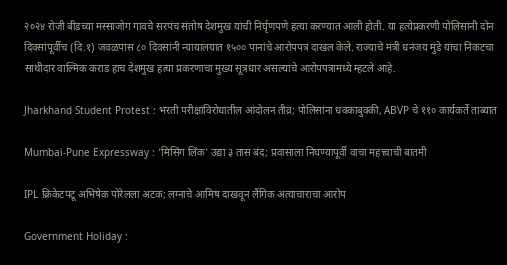२०२४ रोजी बीडच्या मस्साजोग गावचे सरपंच संतोष देशमुख यांची निर्घृणपणे हत्या करण्यात आली होती. या हत्येप्रकरणी पोलिसांनी दोन दिवसांपूर्वीच (दि.१) जवळपास ८० दिवसांनी न्यायालयात १५०० पानांचे आरोपपत्र दाखल केले. राज्याचे मंत्री धनंजय मुंडे यांचा निकटचा साथीदार वाल्मिक कराड हाच देशमुख हत्या प्रकरणाचा मुख्य सूत्रधार असल्याचे आरोपपत्रामध्ये म्हटले आहे.

Jharkhand Student Protest : भरती परीक्षांविरोधातील आंदोलन तीव्र; पोलिसांना धक्काबुक्की, ABVP चे ११० कार्यकर्ते ताब्यात

Mumbai-Pune Expressway : 'मिसिंग लिंक' उद्या ३ तास बंद; प्रवासाला निघण्यापूर्वी वाचा महत्त्वाची बातमी

IPL क्रिकेटपटू अभिषेक पोरेलला अटक; लग्नाचे आमिष दाखवून लैंगिक अत्याचाराचा आरोप

Government Holiday :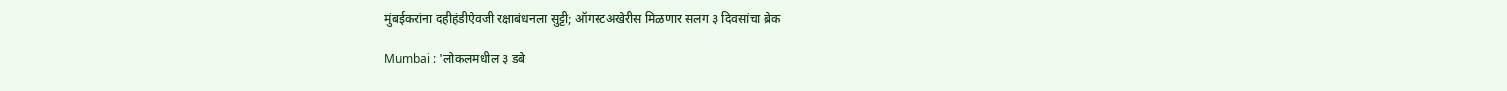मुंबईकरांना दहीहंडीऐवजी रक्षाबंधनला सुट्टी; ऑगस्टअखेरीस मिळणार सलग ३ दिवसांचा ब्रेक

Mumbai : 'लोकलमधील ३ डबे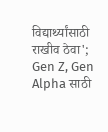विद्यार्थ्यांसाठी राखीव ठेवा'; Gen Z, Gen Alpha साठी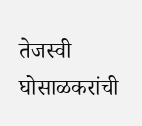तेजस्वी घोसाळकरांची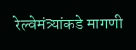रेल्वेमंत्र्यांकडे मागणी